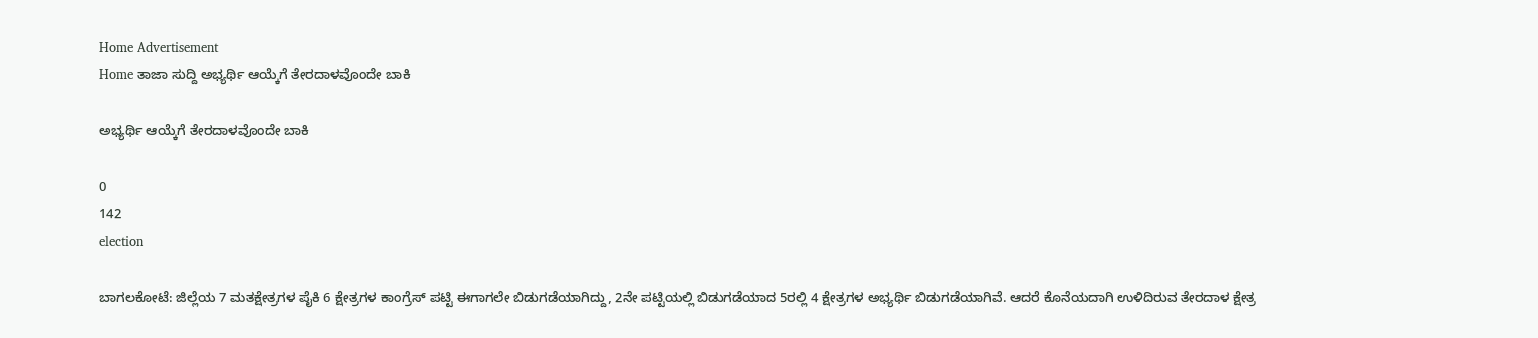Home Advertisement
Home ತಾಜಾ ಸುದ್ದಿ ಅಭ್ಯರ್ಥಿ ಆಯ್ಕೆಗೆ ತೇರದಾಳವೊಂದೇ ಬಾಕಿ

ಅಭ್ಯರ್ಥಿ ಆಯ್ಕೆಗೆ ತೇರದಾಳವೊಂದೇ ಬಾಕಿ

0
142
election

ಬಾಗಲಕೋಟೆ: ಜಿಲ್ಲೆಯ 7 ಮತಕ್ಷೇತ್ರಗಳ ಪೈಕಿ 6 ಕ್ಷೇತ್ರಗಳ ಕಾಂಗ್ರೆಸ್ ಪಟ್ಟಿ ಈಗಾಗಲೇ ಬಿಡುಗಡೆಯಾಗಿದ್ದು, 2ನೇ ಪಟ್ಟಿಯಲ್ಲಿ ಬಿಡುಗಡೆಯಾದ 5ರಲ್ಲಿ 4 ಕ್ಷೇತ್ರಗಳ ಅಭ್ಯರ್ಥಿ ಬಿಡುಗಡೆಯಾಗಿವೆ. ಆದರೆ ಕೊನೆಯದಾಗಿ ಉಳಿದಿರುವ ತೇರದಾಳ ಕ್ಷೇತ್ರ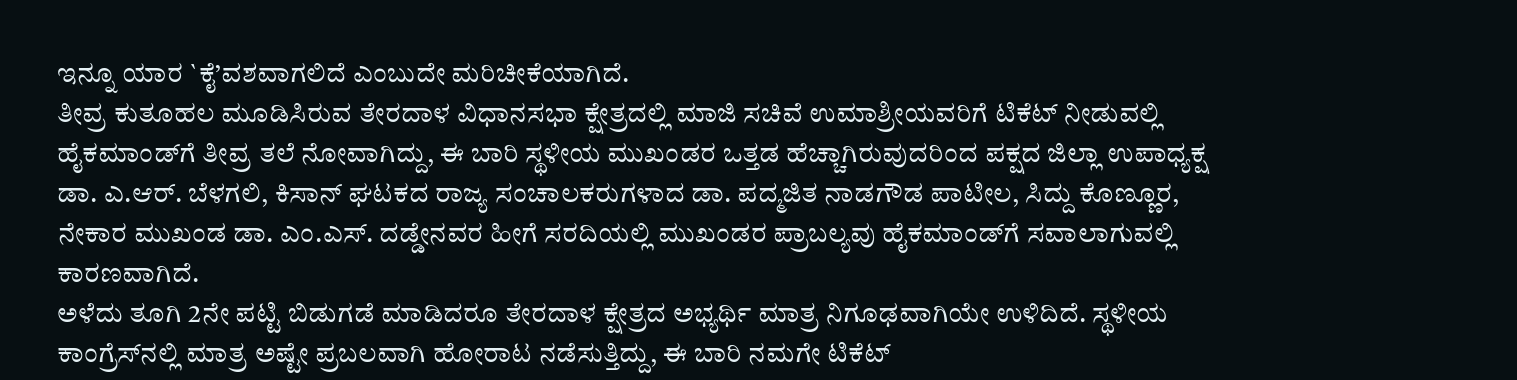ಇನ್ನೂ ಯಾರ `ಕೈ’ವಶವಾಗಲಿದೆ ಎಂಬುದೇ ಮರಿಚೀಕೆಯಾಗಿದೆ.
ತೀವ್ರ ಕುತೂಹಲ ಮೂಡಿಸಿರುವ ತೇರದಾಳ ವಿಧಾನಸಭಾ ಕ್ಷೇತ್ರದಲ್ಲಿ ಮಾಜಿ ಸಚಿವೆ ಉಮಾಶ್ರೀಯವರಿಗೆ ಟಿಕೆಟ್ ನೀಡುವಲ್ಲಿ ಹೈಕಮಾಂಡ್‌ಗೆ ತೀವ್ರ ತಲೆ ನೋವಾಗಿದ್ದು, ಈ ಬಾರಿ ಸ್ಥಳೀಯ ಮುಖಂಡರ ಒತ್ತಡ ಹೆಚ್ಚಾಗಿರುವುದರಿಂದ ಪಕ್ಷದ ಜಿಲ್ಲಾ ಉಪಾಧ್ಯಕ್ಷ ಡಾ. ಎ.ಆರ್. ಬೆಳಗಲಿ, ಕಿಸಾನ್ ಘಟಕದ ರಾಜ್ಯ ಸಂಚಾಲಕರುಗಳಾದ ಡಾ. ಪದ್ಮಜಿತ ನಾಡಗೌಡ ಪಾಟೀಲ, ಸಿದ್ದು ಕೊಣ್ಣೂರ, ನೇಕಾರ ಮುಖಂಡ ಡಾ. ಎಂ.ಎಸ್. ದಡ್ಡೇನವರ ಹೀಗೆ ಸರದಿಯಲ್ಲಿ ಮುಖಂಡರ ಪ್ರಾಬಲ್ಯವು ಹೈಕಮಾಂಡ್‌ಗೆ ಸವಾಲಾಗುವಲ್ಲಿ ಕಾರಣವಾಗಿದೆ.
ಅಳೆದು ತೂಗಿ 2ನೇ ಪಟ್ಟಿ ಬಿಡುಗಡೆ ಮಾಡಿದರೂ ತೇರದಾಳ ಕ್ಷೇತ್ರದ ಅಭ್ಯರ್ಥಿ ಮಾತ್ರ ನಿಗೂಢವಾಗಿಯೇ ಉಳಿದಿದೆ. ಸ್ಥಳೀಯ ಕಾಂಗ್ರೆಸ್‌ನಲ್ಲಿ ಮಾತ್ರ ಅಷ್ಟೇ ಪ್ರಬಲವಾಗಿ ಹೋರಾಟ ನಡೆಸುತ್ತಿದ್ದು, ಈ ಬಾರಿ ನಮಗೇ ಟಿಕೆಟ್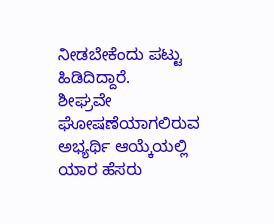ನೀಡಬೇಕೆಂದು ಪಟ್ಟು ಹಿಡಿದಿದ್ದಾರೆ.
ಶೀಘ್ರವೇ ಘೋಷಣೆಯಾಗಲಿರುವ ಅಭ್ಯರ್ಥಿ ಆಯ್ಕೆಯಲ್ಲಿ ಯಾರ ಹೆಸರು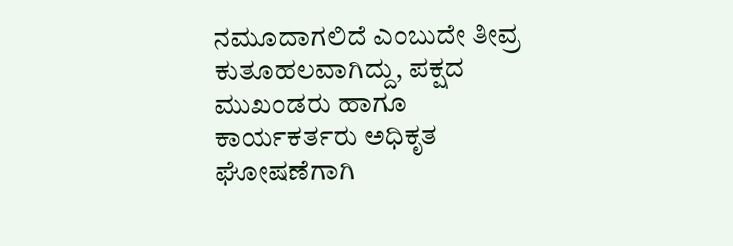ನಮೂದಾಗಲಿದೆ ಎಂಬುದೇ ತೀವ್ರ ಕುತೂಹಲವಾಗಿದ್ದು, ಪಕ್ಷದ ಮುಖಂಡರು ಹಾಗೂ ಕಾರ್ಯಕರ್ತರು ಅಧಿಕೃತ ಘೋಷಣೆಗಾಗಿ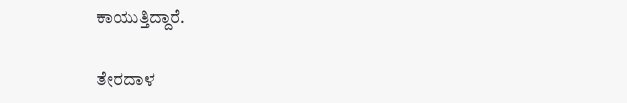ಕಾಯುತ್ತಿದ್ದಾರೆ.

ತೇರದಾಳ